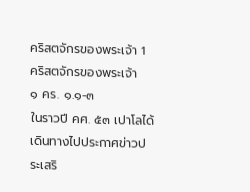คริสตจักรของพระเจ้า 1
คริสตจักรของพระเจ้า
๑ คร. ๑.๑-๓
ในราวปี คศ. ๕๓ เปาโลได้เดินทางไปประกาศข่าวประเสริ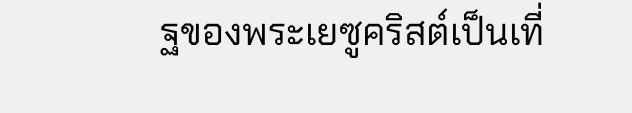ฐของพระเยซูคริสต์เป็นเที่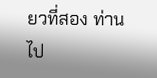ยวที่สอง ท่านไป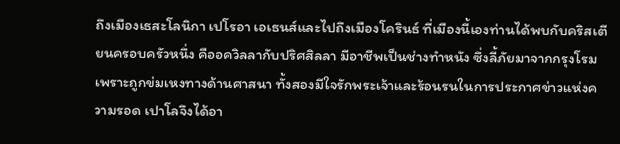ถึงเมืองเธสะโลนิกา เปโรอา เอเธนส์และไปถึงเมืองโครินธ์ ที่เมืองนี้เองท่านได้พบกับคริสเตียนครอบครัวหนึ่ง คืออควิลลากับปริศสิลลา มีอาชีพเป็นช่างทำหนัง ซึ่งลี้ภัยมาจากกรุงโรมเพราะถูกข่มเหงทางด้านศาสนา ทั้งสองมีใจรักพระเจ้าและร้อนรนในการประกาศข่าวแห่งความรอด เปาโลจึงได้อา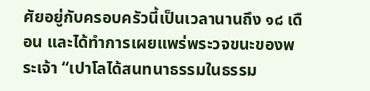ศัยอยู่กับครอบครัวนี้เป็นเวลานานถึง ๑๘ เดือน และได้ทำการเผยแพร่พระวจขนะของพระเจ้า “เปาโลได้สนทนาธรรมในธรรม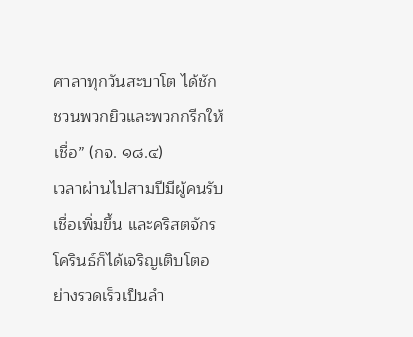ศาลาทุกวันสะบาโต ได้ชักชวนพวกยิวและพวกกรีกให้เชื่อ” (กจ. ๑๘.๔)
เวลาผ่านไปสามปีมีผู้คนรับเชื่อเพิ่มขึ้น และคริสตจักรโครินธ์ก็ได้เจริญเติบโตอย่างรวดเร็วเป็นลำ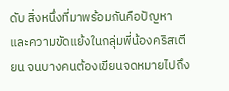ดับ สิ่งหนึ่งที่มาพร้อมกันคือปัญหาและความขัดแย้งในกลุ่มพี่น้องคริสเตียน จนบางคนต้องเขียนจดหมายไปถึง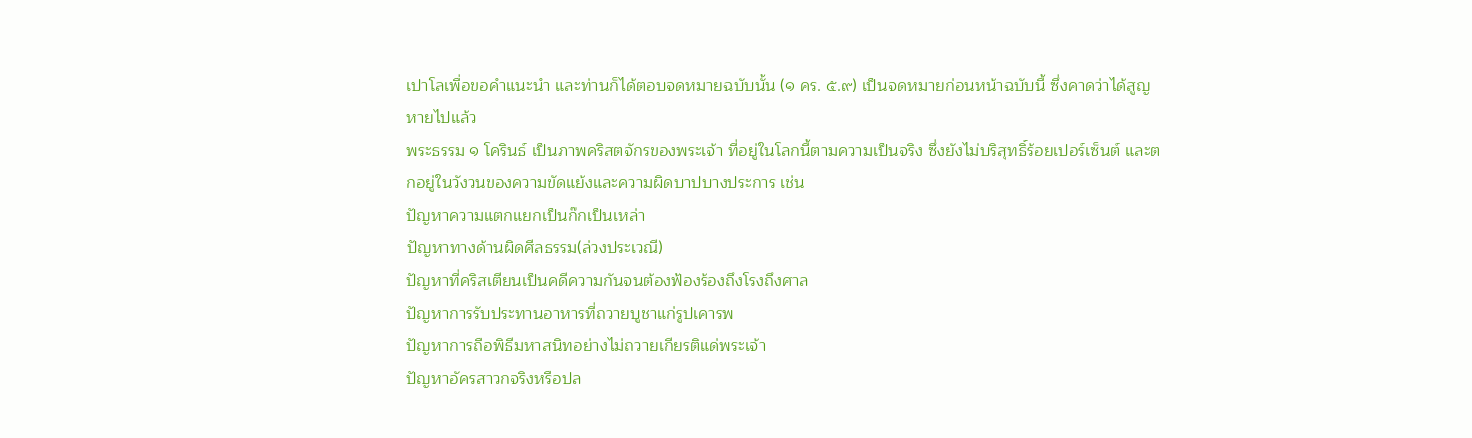เปาโลเพื่อขอคำแนะนำ และท่านก็ได้ตอบจดหมายฉบับนั้น (๑ คร. ๕.๙) เป็นจดหมายก่อนหน้าฉบับนี้ ซึ่งคาดว่าได้สูญหายไปแล้ว
พระธรรม ๑ โครินธ์ เป็นภาพคริสตจักรของพระเจ้า ที่อยู่ในโลกนี้ตามความเป็นจริง ซึ่งยังไม่บริสุทธิ์ร้อยเปอร์เซ็นต์ และตกอยู่ในวังวนของความขัดแย้งและความผิดบาปบางประการ เช่น
ปัญหาความแตกแยกเป็นก๊กเป็นเหล่า
ปัญหาทางด้านผิดศีลธรรม(ล่วงประเวณี)
ปัญหาที่คริสเตียนเป็นคดีความกันจนต้องฟ้องร้องถึงโรงถึงศาล
ปัญหาการรับประทานอาหารที่ถวายบูชาแก่รูปเคารพ
ปัญหาการถือพิธีมหาสนิทอย่างไม่ถวายเกียรติแด่พระเจ้า
ปัญหาอัครสาวกจริงหรือปล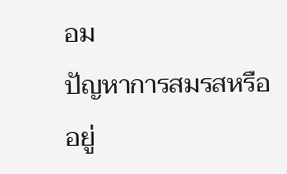อม
ปัญหาการสมรสหรืออยู่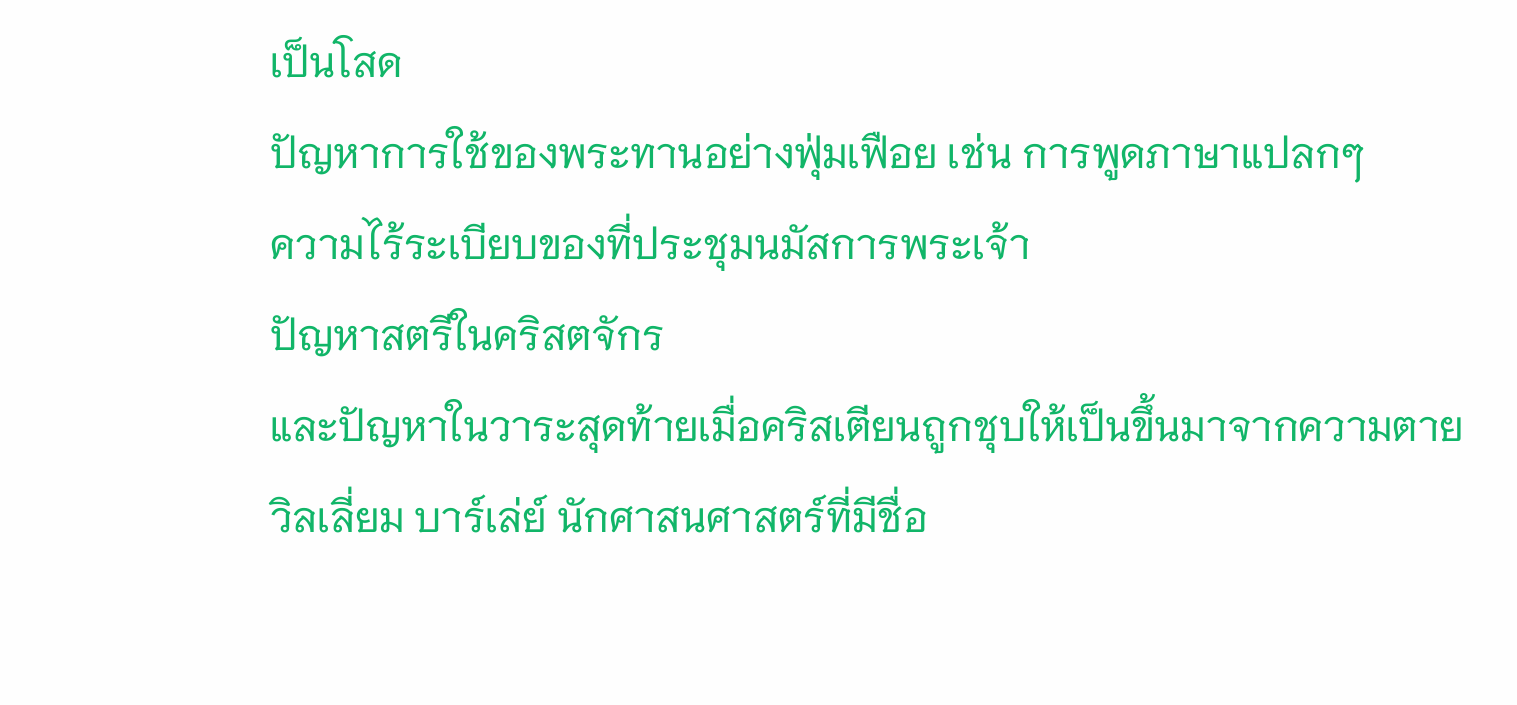เป็นโสด
ปัญหาการใช้ของพระทานอย่างฟุ่มเฟือย เช่น การพูดภาษาแปลกๆ
ความไร้ระเบียบของที่ประชุมนมัสการพระเจ้า
ปัญหาสตรีในคริสตจักร
และปัญหาในวาระสุดท้ายเมื่อคริสเตียนถูกชุบให้เป็นขึ้นมาจากความตาย
วิลเลี่ยม บาร์เล่ย์ นักศาสนศาสตร์ที่มีชื่อ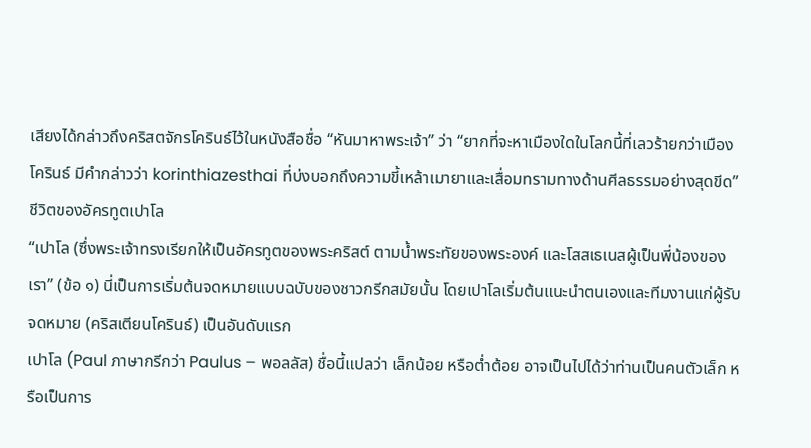เสียงได้กล่าวถึงคริสตจักรโครินธ์ไว้ในหนังสือชื่อ “หันมาหาพระเจ้า” ว่า “ยากที่จะหาเมืองใดในโลกนี้ที่เลวร้ายกว่าเมืองโครินธ์ มีคำกล่าวว่า korinthiazesthai ที่บ่งบอกถึงความขี้เหล้าเมายาและเสื่อมทรามทางด้านศีลธรรมอย่างสุดขีด”
ชีวิตของอัครทูตเปาโล
“เปาโล (ซึ่งพระเจ้าทรงเรียกให้เป็นอัครทูตของพระคริสต์ ตามน้ำพระทัยของพระองค์ และโสสเธเนสผู้เป็นพี่น้องของเรา” (ข้อ ๑) นี่เป็นการเริ่มต้นจดหมายแบบฉบับของชาวกรีกสมัยนั้น โดยเปาโลเริ่มต้นแนะนำตนเองและทีมงานแก่ผู้รับจดหมาย (คริสเตียนโครินธ์) เป็นอันดับแรก
เปาโล (Paul ภาษากรีกว่า Paulus – พอลลัส) ชื่อนี้แปลว่า เล็กน้อย หรือต่ำต้อย อาจเป็นไปได้ว่าท่านเป็นคนตัวเล็ก หรือเป็นการ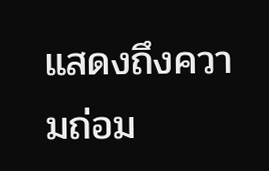แสดงถึงความถ่อม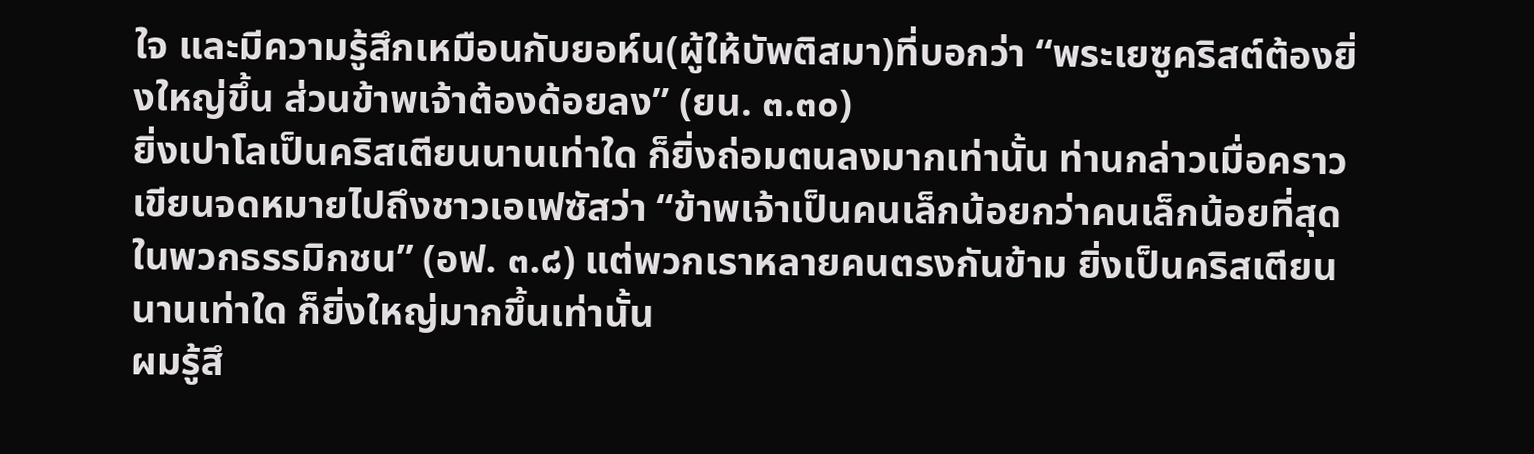ใจ และมีความรู้สึกเหมือนกับยอห์น(ผู้ให้บัพติสมา)ที่บอกว่า “พระเยซูคริสต์ต้องยิ่งใหญ่ขึ้น ส่วนข้าพเจ้าต้องด้อยลง” (ยน. ๓.๓๐)
ยิ่งเปาโลเป็นคริสเตียนนานเท่าใด ก็ยิ่งถ่อมตนลงมากเท่านั้น ท่านกล่าวเมื่อคราวเขียนจดหมายไปถึงชาวเอเฟซัสว่า “ข้าพเจ้าเป็นคนเล็กน้อยกว่าคนเล็กน้อยที่สุดในพวกธรรมิกชน” (อฟ. ๓.๘) แต่พวกเราหลายคนตรงกันข้าม ยิ่งเป็นคริสเตียนนานเท่าใด ก็ยิ่งใหญ่มากขึ้นเท่านั้น
ผมรู้สึ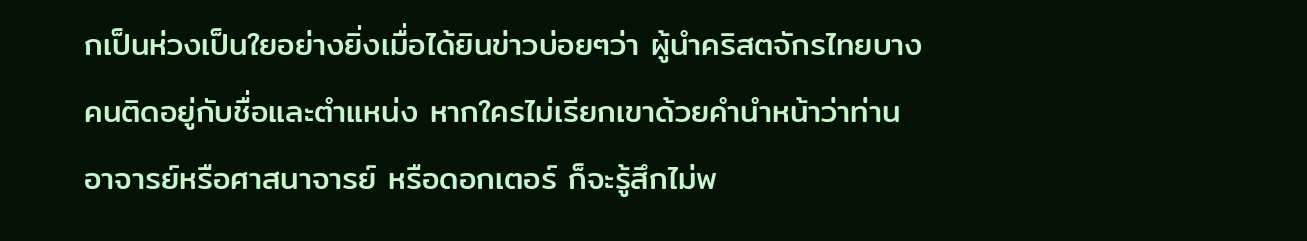กเป็นห่วงเป็นใยอย่างยิ่งเมื่อได้ยินข่าวบ่อยๆว่า ผู้นำคริสตจักรไทยบางคนติดอยู่กับชื่อและตำแหน่ง หากใครไม่เรียกเขาด้วยคำนำหน้าว่าท่านอาจารย์หรือศาสนาจารย์ หรือดอกเตอร์ ก็จะรู้สึกไม่พ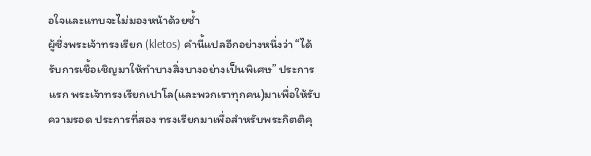อใจและแทบจะไม่มองหน้าด้วยซ้ำ
ผู้ซึ่งพระเจ้าทรงเรียก (kletos) คำนี้แปลอีกอย่างหนึ่งว่า “ได้รับการเชื้อเชิญมาให้ทำบางสิ่งบางอย่างเป็นพิเศษ” ประการแรก พระเจ้าทรงเรียกเปาโล(และพวกเราทุกคน)มาเพื่อให้รับความรอด ประการที่สอง ทรงเรียกมาเพื่อสำหรับพระกิตติคุ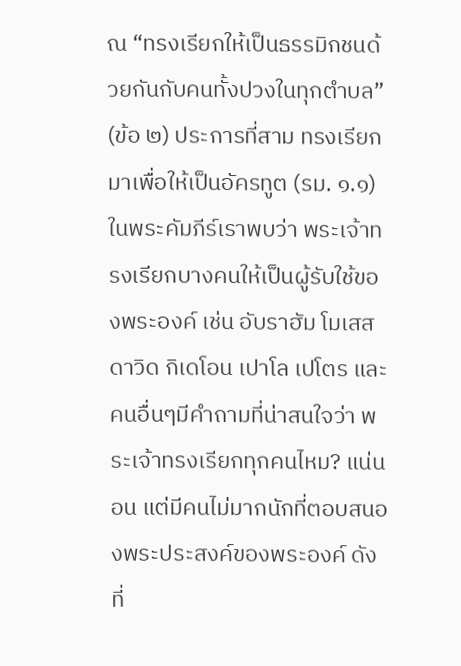ณ “ทรงเรียกให้เป็นธรรมิกชนด้วยกันกับคนทั้งปวงในทุกตำบล” (ข้อ ๒) ประการที่สาม ทรงเรียกมาเพื่อให้เป็นอัครทูต (รม. ๑.๑)
ในพระคัมภีร์เราพบว่า พระเจ้าทรงเรียกบางคนให้เป็นผู้รับใช้ของพระองค์ เช่น อับราฮัม โมเสส ดาวิด กิเดโอน เปาโล เปโตร และคนอื่นๆมีคำถามที่น่าสนใจว่า พระเจ้าทรงเรียกทุกคนไหม? แน่นอน แต่มีคนไม่มากนักที่ตอบสนองพระประสงค์ของพระองค์ ดังที่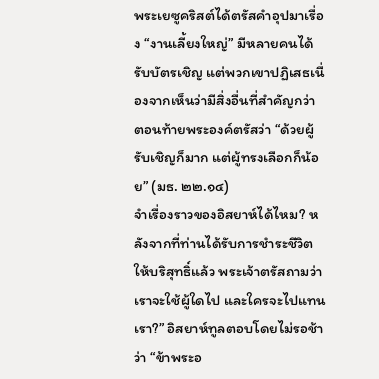พระเยซูคริสต์ได้ตรัสคำอุปมาเรื่อง “งานเลี้ยงใหญ่” มีหลายคนได้รับบัตรเชิญ แต่พวกเขาปฏิเสธเนื่องจากเห็นว่ามีสิ่งอื่นที่สำคัญกว่า ตอนท้ายพระองค์ตรัสว่า “ด้วยผู้รับเชิญก็มาก แต่ผู้ทรงเลือกก็น้อย” (มธ. ๒๒.๑๔)
จำเรื่องราวของอิสยาห์ได้ไหม? หลังจากที่ท่านได้รับการชำระชีวิตให้บริสุทธิ์แล้ว พระเจ้าตรัสถามว่า เราจะใช้ผู้ใดไป และใครจะไปแทนเรา?” อิสยาห์ทูลตอบโดยไม่รอช้าว่า “ข้าพระอ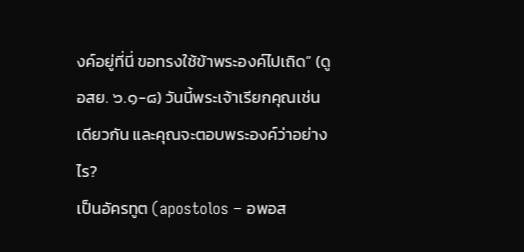งค์อยู่ที่นี่ ขอทรงใช้ข้าพระองค์ไปเถิด” (ดู อสย. ๖.๑-๘) วันนี้พระเจ้าเรียกคุณเช่นเดียวกัน และคุณจะตอบพระองค์ว่าอย่างไร?
เป็นอัครทูต (apostolos – อพอส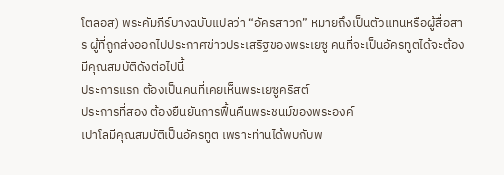โตลอส) พระคัมภีร์บางฉบับแปลว่า “อัครสาวก” หมายถึงเป็นตัวแทนหรือผู้สื่อสาร ผู้ที่ถูกส่งออกไปประกาศข่าวประเสริฐของพระเยซู คนที่จะเป็นอัครทูตได้จะต้องมีคุณสมบัติดังต่อไปนี้
ประการแรก ต้องเป็นคนที่เคยเห็นพระเยซูคริสต์
ประการที่สอง ต้องยืนยันการฟื้นคืนพระชนม์ของพระองค์
เปาโลมีคุณสมบัติเป็นอัครทูต เพราะท่านได้พบกับพ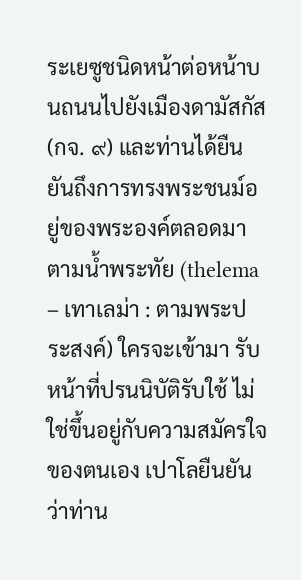ระเยซูชนิดหน้าต่อหน้าบนถนนไปยังเมืองดามัสกัส (กจ. ๙) และท่านได้ยืนยันถึงการทรงพระชนม์อยู่ของพระองค์ตลอดมา
ตามน้ำพระทัย (thelema – เทาเลม่า : ตามพระประสงค์) ใครจะเข้ามา รับหน้าที่ปรนนิบัติรับใช้ ไม่ใช่ขึ้นอยู่กับความสมัครใจของตนเอง เปาโลยืนยันว่าท่าน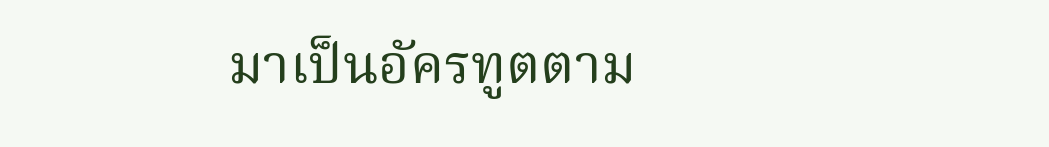มาเป็นอัครทูตตาม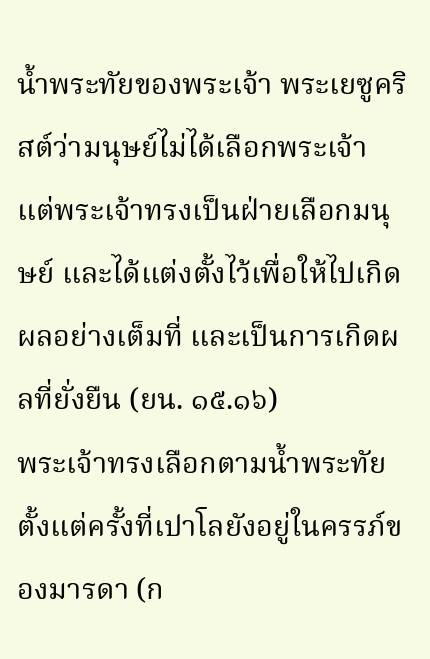น้ำพระทัยของพระเจ้า พระเยซูคริสต์ว่ามนุษย์ไม่ได้เลือกพระเจ้า แต่พระเจ้าทรงเป็นฝ่ายเลือกมนุษย์ และได้แต่งตั้งไว้เพื่อให้ไปเกิดผลอย่างเต็มที่ และเป็นการเกิดผลที่ยั่งยืน (ยน. ๑๕.๑๖)
พระเจ้าทรงเลือกตามน้ำพระทัย ตั้งแต่ครั้งที่เปาโลยังอยู่ในครรภ์ของมารดา (ก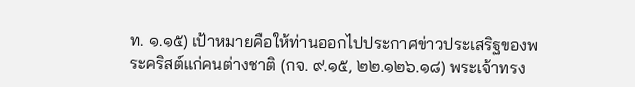ท. ๑.๑๕) เป้าหมายคือให้ท่านออกไปประกาศข่าวประเสริฐของพระคริสต์แก่คนต่างชาติ (กจ. ๙.๑๕, ๒๒.๑๒๖.๑๘) พระเจ้าทรง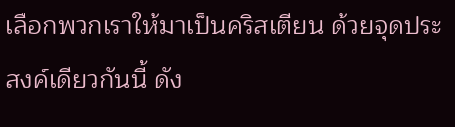เลือกพวกเราให้มาเป็นคริสเตียน ด้วยจุดประสงค์เดียวกันนี้ ดัง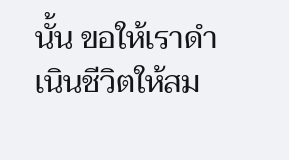นั้น ขอให้เราดำเนินชีวิตให้สม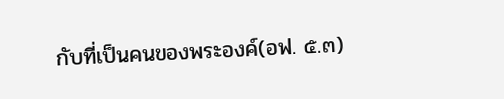กับที่เป็นคนของพระองค์(อฟ. ๕.๓)